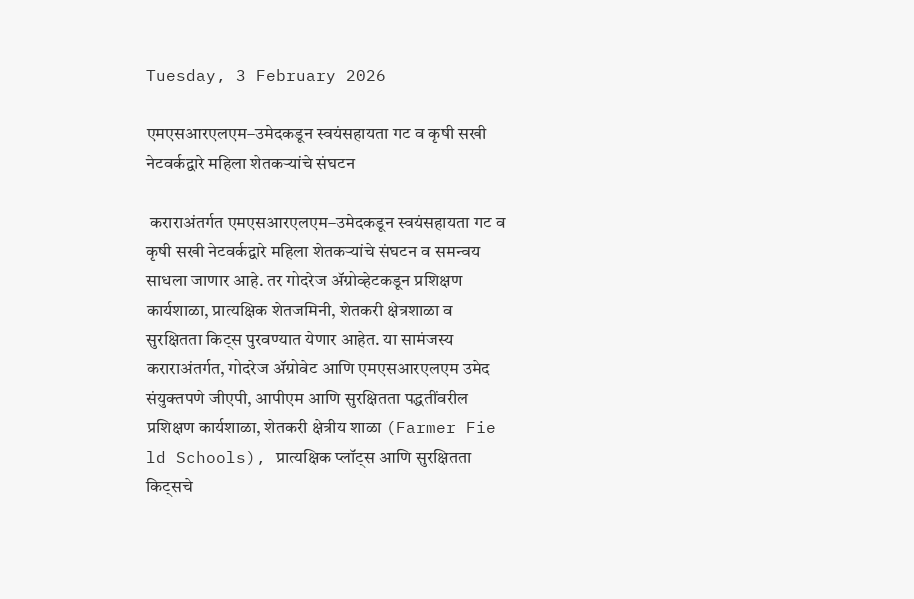Tuesday, 3 February 2026

एमएसआरएलएम–उमेदकडून स्वयंसहायता गट व कृषी सखी नेटवर्कद्वारे महिला शेतकऱ्यांचे संघटन

 कराराअंतर्गत एमएसआरएलएम–उमेदकडून स्वयंसहायता गट व कृषी सखी नेटवर्कद्वारे महिला शेतकऱ्यांचे संघटन व समन्वय साधला जाणार आहे. तर गोदरेज ॲग्रोव्हेटकडून प्रशिक्षण कार्यशाळा, प्रात्यक्षिक शेतजमिनी, शेतकरी क्षेत्रशाळा व सुरक्षितता किट्स पुरवण्यात येणार आहेत. या सामंजस्य कराराअंतर्गत, गोदरेज ॲग्रोवेट आणि एमएसआरएलएम उमेद संयुक्तपणे जीएपी, आपीएम आणि सुरक्षितता पद्धतींवरील प्रशिक्षण कार्यशाळा, शेतकरी क्षेत्रीय शाळा (Farmer Fie ld Schools), प्रात्यक्षिक प्लॉट्स आणि सुरक्षितता किट्सचे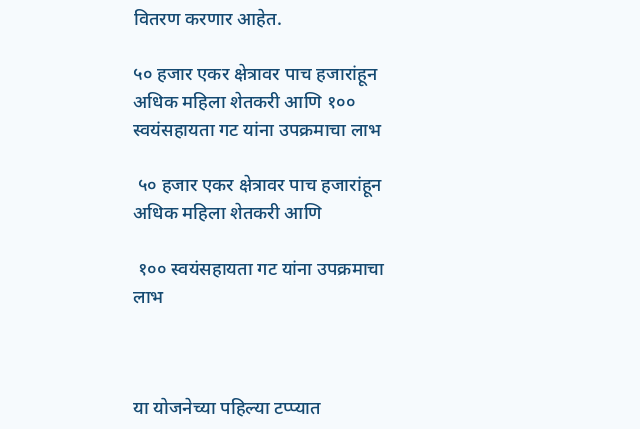वितरण करणार आहेत.

५० हजार एकर क्षेत्रावर पाच हजारांहून अधिक महिला शेतकरी आणि १०० स्वयंसहायता गट यांना उपक्रमाचा लाभ

 ५० हजार एकर क्षेत्रावर पाच हजारांहून अधिक महिला शेतकरी आणि

 १०० स्वयंसहायता गट यांना उपक्रमाचा लाभ



या योजनेच्या पहिल्या टप्प्यात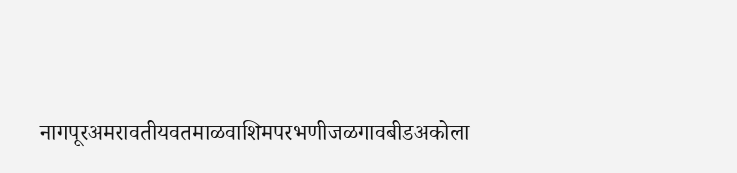नागपूरअमरावतीयवतमाळवाशिमपरभणीजळगावबीडअकोला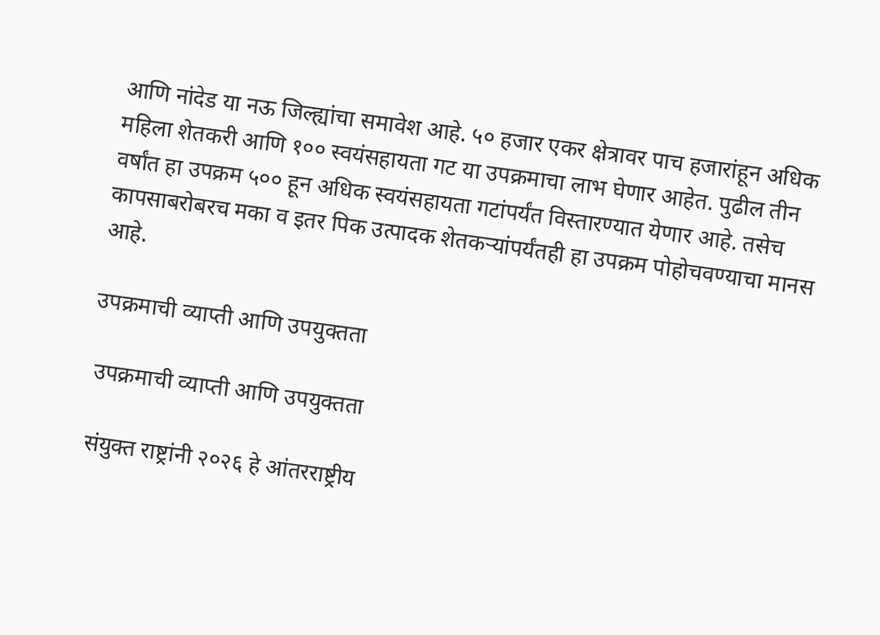आणि नांदेड या नऊ जिल्ह्यांचा समावेश आहे. ५० हजार एकर क्षेत्रावर पाच हजारांहून अधिक महिला शेतकरी आणि १०० स्वयंसहायता गट या उपक्रमाचा लाभ घेणार आहेत. पुढील तीन वर्षांत हा उपक्रम ५०० हून अधिक स्वयंसहायता गटांपर्यंत विस्तारण्यात येणार आहे. तसेच कापसाबरोबरच मका व इतर पिक उत्पादक शेतकऱ्यांपर्यंतही हा उपक्रम पोहोचवण्याचा मानस आहे.

उपक्रमाची व्याप्ती आणि उपयुक्तता

 उपक्रमाची व्याप्ती आणि उपयुक्तता

 संयुक्त राष्ट्रांनी २०२६ हे आंतरराष्ट्रीय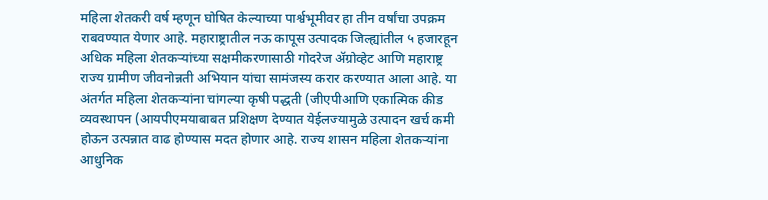महिला शेतकरी वर्ष म्हणून घोषित केल्याच्या पार्श्वभूमीवर हा तीन वर्षांचा उपक्रम राबवण्यात येणार आहे. महाराष्ट्रातील नऊ कापूस उत्पादक जिल्ह्यांतील ५ हजारहून अधिक महिला शेतकऱ्यांच्या सक्षमीकरणासाठी गोदरेज ॲग्रोव्हेट आणि महाराष्ट्र राज्य ग्रामीण जीवनोन्नती अभियान यांचा सामंजस्य करार करण्यात आला आहे. या अंतर्गत महिला शेतकऱ्यांना चांगल्या कृषी पद्धती (जीएपीआणि एकात्मिक कीड व्यवस्थापन (आयपीएमयाबाबत प्रशिक्षण देण्यात येईलज्यामुळे उत्पादन खर्च कमी होऊन उत्पन्नात वाढ होण्यास मदत होणार आहे. राज्य शासन महिला शेतकऱ्यांना आधुनिक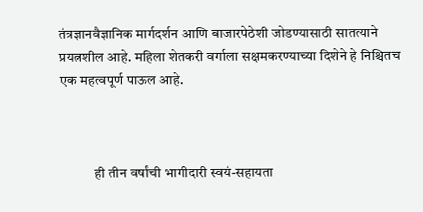तंत्रज्ञानवैज्ञानिक मार्गदर्शन आणि बाजारपेठेशी जोडण्यासाठी सातत्याने प्रयत्नशील आहे. महिला शेतकरी वर्गाला सक्षमकरण्याच्या दिशेने हे निश्चितच एक महत्वपूर्ण पाऊल आहे.



            ही तीन वर्षांची भागीदारी स्वयं-सहायता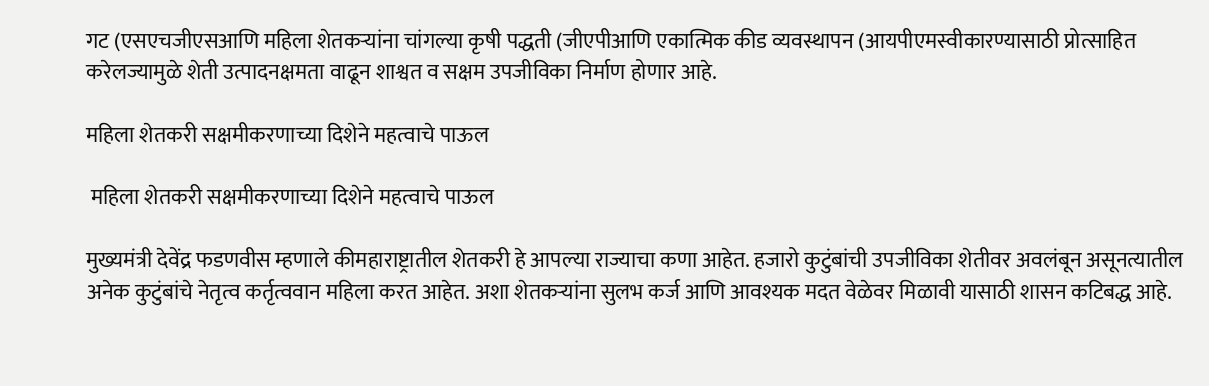गट (एसएचजीएसआणि महिला शेतकऱ्यांना चांगल्या कृषी पद्धती (जीएपीआणि एकात्मिक कीड व्यवस्थापन (आयपीएमस्वीकारण्यासाठी प्रोत्साहित करेलज्यामुळे शेती उत्पादनक्षमता वाढून शाश्वत व सक्षम उपजीविका निर्माण होणार आहे.

महिला शेतकरी सक्षमीकरणाच्या दिशेने महत्वाचे पाऊल

 महिला शेतकरी सक्षमीकरणाच्या दिशेने महत्वाचे पाऊल

मुख्यमंत्री देवेंद्र फडणवीस म्हणाले कीमहाराष्ट्रातील शेतकरी हे आपल्या राज्याचा कणा आहेत. हजारो कुटुंबांची उपजीविका शेतीवर अवलंबून असूनत्यातील अनेक कुटुंबांचे नेतृत्व कर्तृत्ववान महिला करत आहेत. अशा शेतकऱ्यांना सुलभ कर्ज आणि आवश्यक मदत वेळेवर मिळावी यासाठी शासन कटिबद्ध आहे.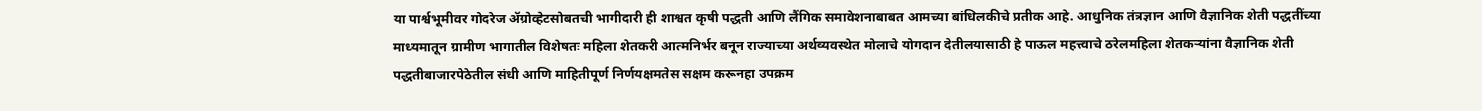या पार्श्वभूमीवर गोदरेज ॲग्रोव्हेटसोबतची भागीदारी ही शाश्वत कृषी पद्धती आणि लैंगिक समावेशनाबाबत आमच्या बांधिलकीचे प्रतीक आहे. आधुनिक तंत्रज्ञान आणि वैज्ञानिक शेती पद्धतींच्या माध्यमातून ग्रामीण भागातील विशेषतः महिला शेतकरी आत्मनिर्भर बनून राज्याच्या अर्थव्यवस्थेत मोलाचे योगदान देतीलयासाठी हे पाऊल महत्त्वाचे ठरेलमहिला शेतकऱ्यांना वैज्ञानिक शेती पद्धतीबाजारपेठेतील संधी आणि माहितीपूर्ण निर्णयक्षमतेस सक्षम करूनहा उपक्रम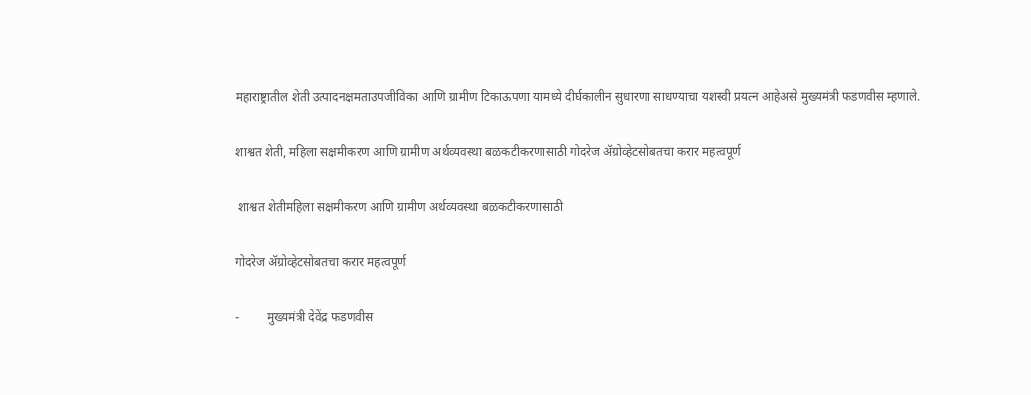महाराष्ट्रातील शेती उत्पादनक्षमताउपजीविका आणि ग्रामीण टिकाऊपणा यामध्ये दीर्घकालीन सुधारणा साधण्याचा यशस्वी प्रयत्न आहेअसे मुख्यमंत्री फडणवीस म्हणाले.

शाश्वत शेती, महिला सक्षमीकरण आणि ग्रामीण अर्थव्यवस्था बळकटीकरणासाठी गोदरेज ॲग्रोव्हेटसोबतचा करार महत्वपूर्ण

 शाश्वत शेतीमहिला सक्षमीकरण आणि ग्रामीण अर्थव्यवस्था बळकटीकरणासाठी

गोदरेज ॲग्रोव्हेटसोबतचा करार महत्वपूर्ण

-         मुख्यमंत्री देवेंद्र फडणवीस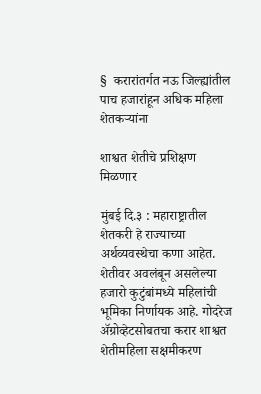§  करारांतर्गत नऊ जिल्ह्यांतील पाच हजारांहून अधिक महिला शेतकऱ्यांना

शाश्वत शेतीचे प्रशिक्षण मिळणार

मुंबई दि.३ : महाराष्ट्रातील शेतकरी हे राज्याच्या अर्थव्यवस्थेचा कणा आहेत. शेतीवर अवलंबून असलेल्या हजारो कुटुंबांमध्ये महिलांची भूमिका निर्णायक आहे. गोदरेज ॲग्रोव्हेटसोबतचा करार शाश्वत शेतीमहिला सक्षमीकरण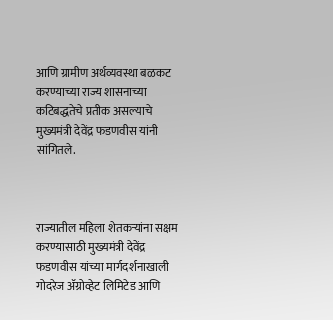आणि ग्रामीण अर्थव्यवस्था बळकट करण्याच्या राज्य शासनाच्या कटिबद्धतेचे प्रतीक असल्याचे मुख्यमंत्री देवेंद्र फडणवीस यांनी सांगितले.



राज्यातील महिला शेतकऱ्यांना सक्षम करण्यासाठी मुख्यमंत्री देवेंद्र फडणवीस यांच्या मार्गदर्शनाखाली गोदरेज ॲग्रोव्हेट लिमिटेड आणि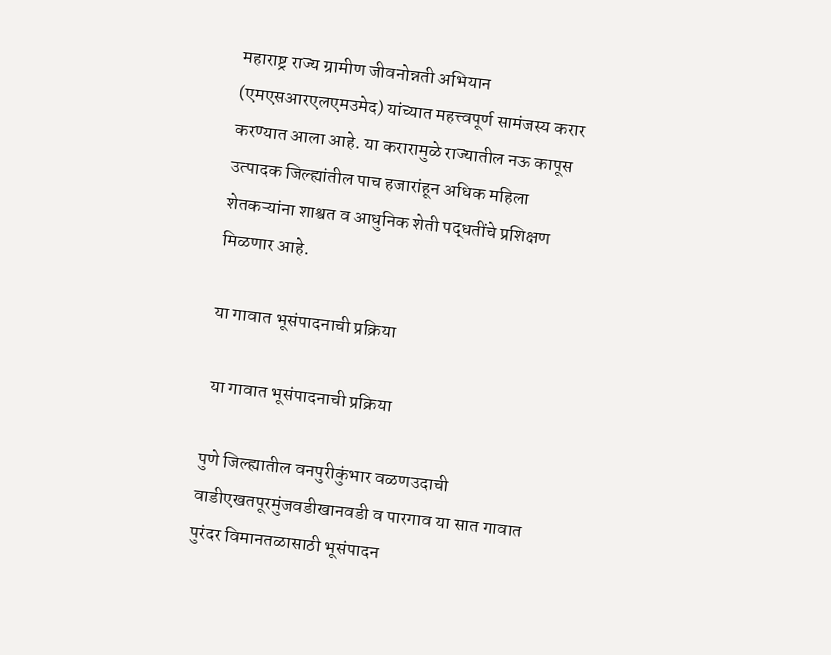महाराष्ट्र राज्य ग्रामीण जीवनोन्नती अभियान (एमएसआरएलएमउमेद) यांच्यात महत्त्वपूर्ण सामंजस्य करार करण्यात आला आहे. या करारामुळे राज्यातील नऊ कापूस उत्पादक जिल्ह्यांतील पाच हजारांहून अधिक महिला शेतकऱ्यांना शाश्वत व आधुनिक शेती पद्धतींचे प्रशिक्षण मिळणार आहे.

या गावात भूसंपादनाची प्रक्रिया

 या गावात भूसंपादनाची प्रक्रिया

पुणे जिल्ह्यातील वनपुरीकुंभार वळणउदाची वाडीएखतपूरमुंजवडीखानवडी व पारगाव या सात गावात पुरंदर विमानतळासाठी भूसंपादन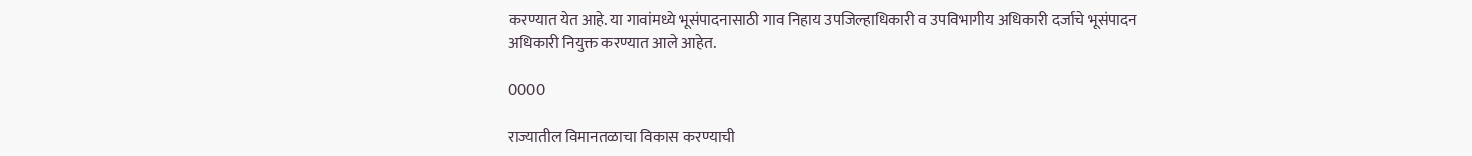करण्यात येत आहे. या गावांमध्ये भूसंपादनासाठी गाव निहाय उपजिल्हाधिकारी व उपविभागीय अधिकारी दर्जाचे भूसंपादन अधिकारी नियुक्त करण्यात आले आहेत.

0000

राज्यातील विमानतळाचा विकास करण्याची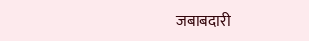जबाबदारी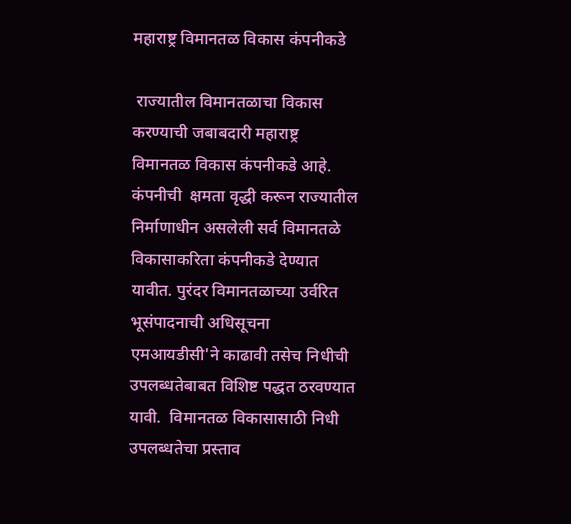महाराष्ट्र विमानतळ विकास कंपनीकडे

 राज्यातील विमानतळाचा विकास करण्याची जबाबदारी महाराष्ट्र विमानतळ विकास कंपनीकडे आहे.  कंपनीची  क्षमता वृद्धी करून राज्यातील निर्माणाधीन असलेली सर्व विमानतळे विकासाकरिता कंपनीकडे देण्यात यावीत. पुरंदर विमानतळाच्या उर्वरित भूसंपादनाची अधिसूचना एमआयडीसी'ने काढावी तसेच निधीची उपलब्धतेबाबत विशिष्ट पद्धत ठरवण्यात यावी.  विमानतळ विकासासाठी निधी उपलब्धतेचा प्रस्ताव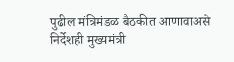पुढील मंत्रिमंडळ बैठकीत आणावाअसे निर्देशही मुख्यमंत्री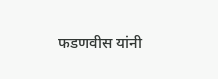फडणवीस यांनी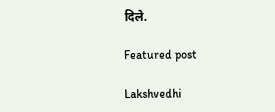दिले.

Featured post

Lakshvedhi